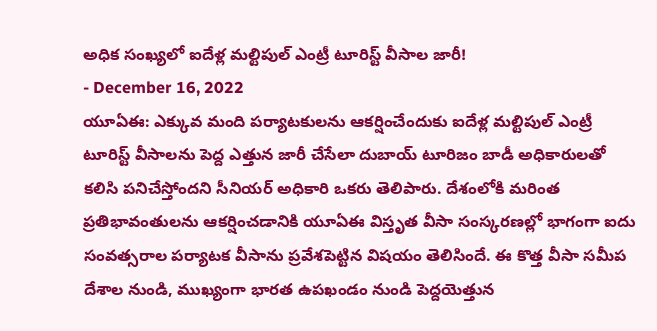అధిక సంఖ్యలో ఐదేళ్ల మల్టిపుల్ ఎంట్రీ టూరిస్ట్ వీసాల జారీ!
- December 16, 2022
యూఏఈ: ఎక్కువ మంది పర్యాటకులను ఆకర్షించేందుకు ఐదేళ్ల మల్టిపుల్ ఎంట్రీ టూరిస్ట్ వీసాలను పెద్ద ఎత్తున జారీ చేసేలా దుబాయ్ టూరిజం బాడీ అధికారులతో కలిసి పనిచేస్తోందని సీనియర్ అధికారి ఒకరు తెలిపారు. దేశంలోకి మరింత ప్రతిభావంతులను ఆకర్షించడానికి యూఏఈ విస్తృత వీసా సంస్కరణల్లో భాగంగా ఐదు సంవత్సరాల పర్యాటక వీసాను ప్రవేశపెట్టిన విషయం తెలిసిందే. ఈ కొత్త వీసా సమీప దేశాల నుండి, ముఖ్యంగా భారత ఉపఖండం నుండి పెద్దయెత్తున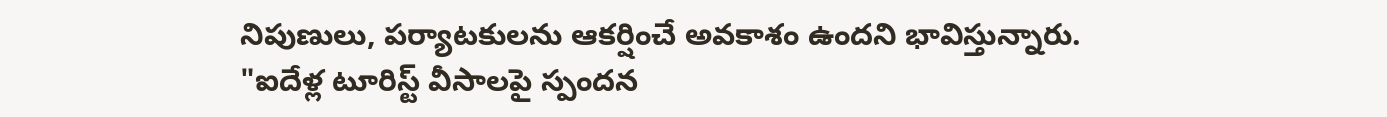నిపుణులు, పర్యాటకులను ఆకర్షించే అవకాశం ఉందని భావిస్తున్నారు. "ఐదేళ్ల టూరిస్ట్ వీసాలపై స్పందన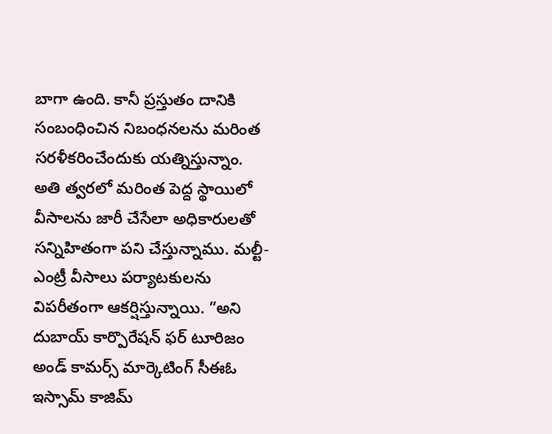బాగా ఉంది. కానీ ప్రస్తుతం దానికి సంబంధించిన నిబంధనలను మరింత సరళీకరించేందుకు యత్నిస్తున్నాం. అతి త్వరలో మరింత పెద్ద స్థాయిలో వీసాలను జారీ చేసేలా అధికారులతో సన్నిహితంగా పని చేస్తున్నాము. మల్టీ-ఎంట్రీ వీసాలు పర్యాటకులను విపరీతంగా ఆకర్షిస్తున్నాయి. ”అని దుబాయ్ కార్పొరేషన్ ఫర్ టూరిజం అండ్ కామర్స్ మార్కెటింగ్ సీఈఓ ఇస్సామ్ కాజిమ్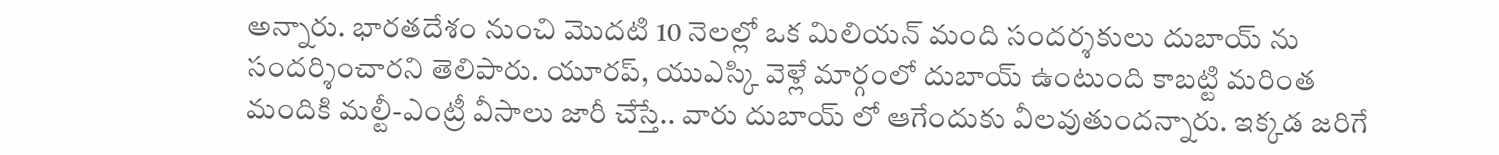అన్నారు. భారతదేశం నుంచి మొదటి 10 నెలల్లో ఒక మిలియన్ మంది సందర్శకులు దుబాయ్ ను సందర్శించారని తెలిపారు. యూరప్, యుఎస్కి వెళ్లే మార్గంలో దుబాయ్ ఉంటుంది కాబట్టి మరింత మందికి మల్టీ-ఎంట్రీ వీసాలు జారీ చేస్తే.. వారు దుబాయ్ లో ఆగేందుకు వీలవుతుందన్నారు. ఇక్కడ జరిగే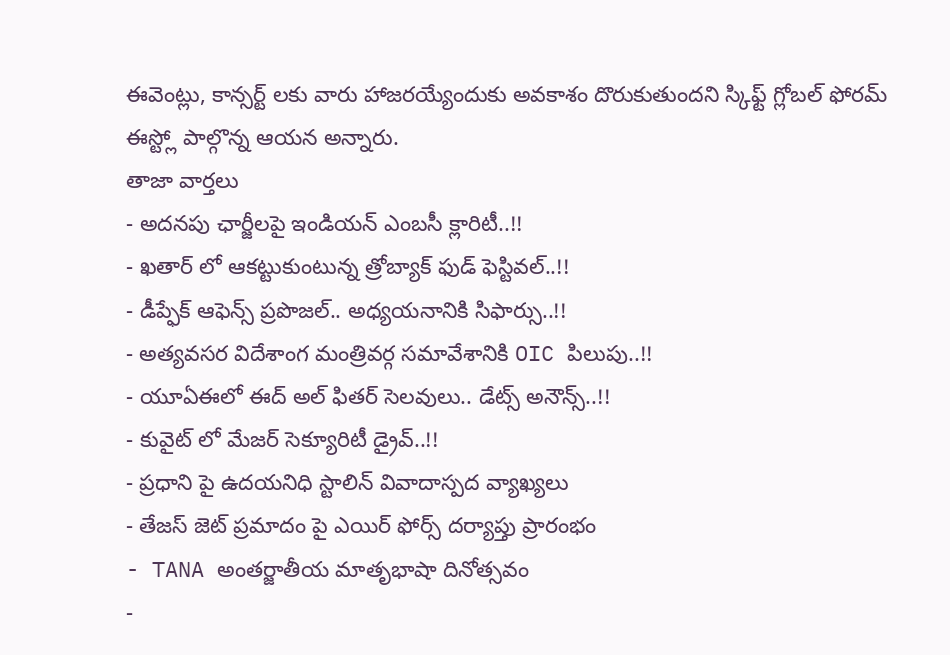ఈవెంట్లు, కాన్సర్ట్ లకు వారు హాజరయ్యేందుకు అవకాశం దొరుకుతుందని స్కిఫ్ట్ గ్లోబల్ ఫోరమ్ ఈస్ట్లో పాల్గొన్న ఆయన అన్నారు.
తాజా వార్తలు
- అదనపు ఛార్జీలపై ఇండియన్ ఎంబసీ క్లారిటీ..!!
- ఖతార్ లో ఆకట్టుకుంటున్న త్రోబ్యాక్ ఫుడ్ ఫెస్టివల్..!!
- డీప్ఫేక్ ఆఫెన్స్ ప్రపొజల్.. అధ్యయనానికి సిఫార్సు..!!
- అత్యవసర విదేశాంగ మంత్రివర్గ సమావేశానికి OIC పిలుపు..!!
- యూఏఈలో ఈద్ అల్ ఫితర్ సెలవులు.. డేట్స్ అనౌన్స్..!!
- కువైట్ లో మేజర్ సెక్యూరిటీ డ్రైవ్..!!
- ప్రధాని పై ఉదయనిధి స్టాలిన్ వివాదాస్పద వ్యాఖ్యలు
- తేజస్ జెట్ ప్రమాదం పై ఎయిర్ ఫోర్స్ దర్యాప్తు ప్రారంభం
- TANA అంతర్జాతీయ మాతృభాషా దినోత్సవం
-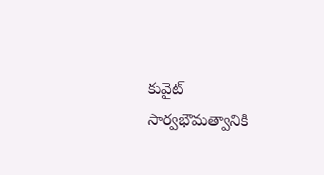కువైట్ సార్వభౌమత్వానికి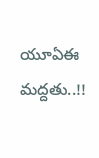యూఏఈ మద్దతు..!!